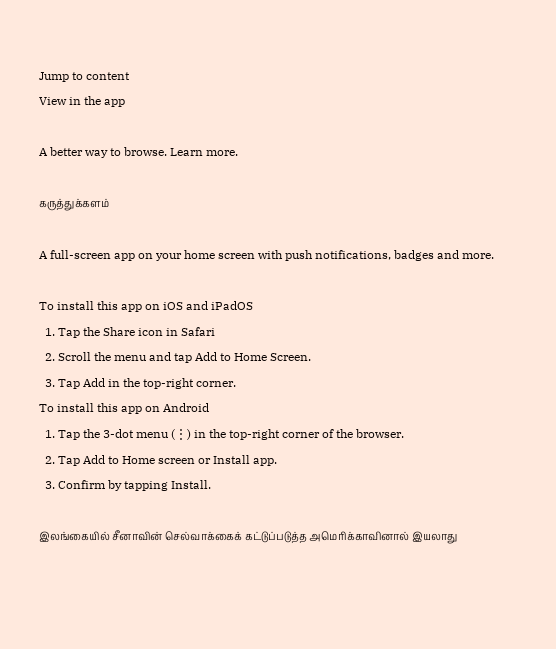Jump to content
View in the app

A better way to browse. Learn more.

கருத்துக்களம்

A full-screen app on your home screen with push notifications, badges and more.

To install this app on iOS and iPadOS
  1. Tap the Share icon in Safari
  2. Scroll the menu and tap Add to Home Screen.
  3. Tap Add in the top-right corner.
To install this app on Android
  1. Tap the 3-dot menu (⋮) in the top-right corner of the browser.
  2. Tap Add to Home screen or Install app.
  3. Confirm by tapping Install.

இலங்கையில் சீனாவின் செல்வாக்கைக் கட்டுப்படுத்த அமெரிக்காவினால் இயலாது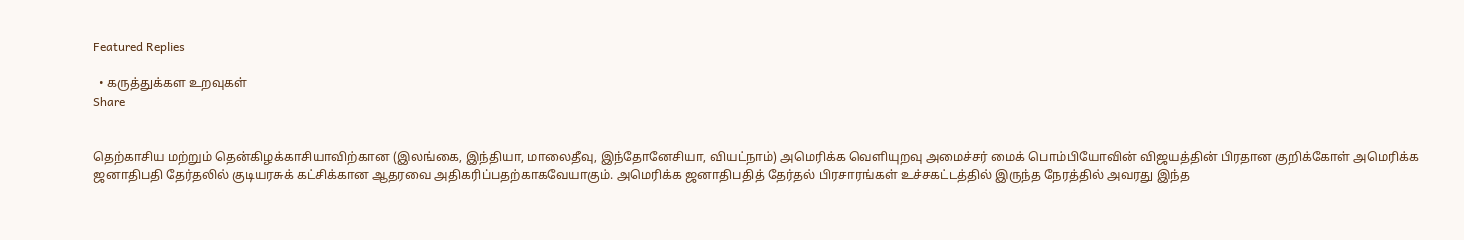Featured Replies

  • கருத்துக்கள உறவுகள்
Share


தெற்காசிய மற்றும் தென்கிழக்காசியாவிற்கான (இலங்கை, இந்தியா, மாலைதீவு, இந்தோனேசியா, வியட்நாம்) அமெரிக்க வெளியுறவு அமைச்சர் மைக் பொம்பியோவின் விஜயத்தின் பிரதான குறிக்கோள் அமெரிக்க ஜனாதிபதி தேர்தலில் குடியரசுக் கட்சிக்கான ஆதரவை அதிகரிப்பதற்காகவேயாகும். அமெரிக்க ஜனாதிபதித் தேர்தல் பிரசாரங்கள் உச்சகட்டத்தில் இருந்த நேரத்தில் அவரது இந்த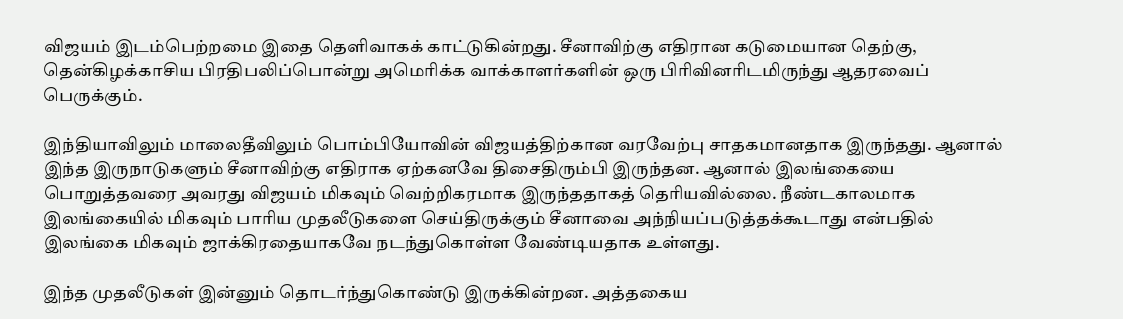விஜயம் இடம்பெற்றமை இதை தெளிவாகக் காட்டுகின்றது. சீனாவிற்கு எதிரான கடுமையான தெற்கு, தென்கிழக்காசிய பிரதிபலிப்பொன்று அமெரிக்க வாக்காளர்களின் ஒரு பிரிவினரிடமிருந்து ஆதரவைப் பெருக்கும்.

இந்தியாவிலும் மாலைதீவிலும் பொம்பியோவின் விஜயத்திற்கான வரவேற்பு சாதகமானதாக இருந்தது. ஆனால் இந்த இருநாடுகளும் சீனாவிற்கு எதிராக ஏற்கனவே திசைதிரும்பி இருந்தன. ஆனால் இலங்கையை பொறுத்தவரை அவரது விஜயம் மிகவும் வெற்றிகரமாக இருந்ததாகத் தெரியவில்லை. நீண்டகாலமாக இலங்கையில் மிகவும் பாரிய முதலீடுகளை செய்திருக்கும் சீனாவை அந்நியப்படுத்தக்கூடாது என்பதில் இலங்கை மிகவும் ஜாக்கிரதையாகவே நடந்துகொள்ள வேண்டியதாக உள்ளது.

இந்த முதலீடுகள் இன்னும் தொடர்ந்துகொண்டு இருக்கின்றன. அத்தகைய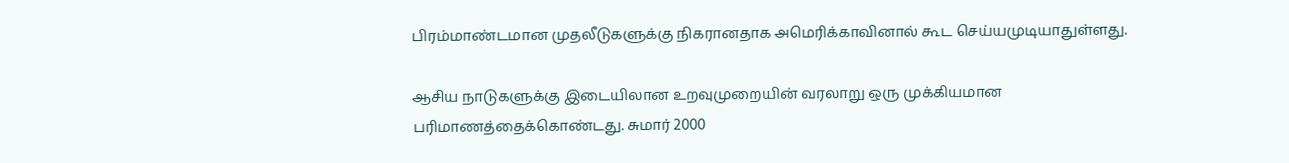பிரம்மாண்டமான முதலீடுகளுக்கு நிகரானதாக அமெரிக்காவினால் கூட செய்யமுடியாதுள்ளது.

ஆசிய நாடுகளுக்கு இடையிலான உறவுமுறையின் வரலாறு ஒரு முக்கியமான பரிமாணத்தைக்கொண்டது. சுமார் 2000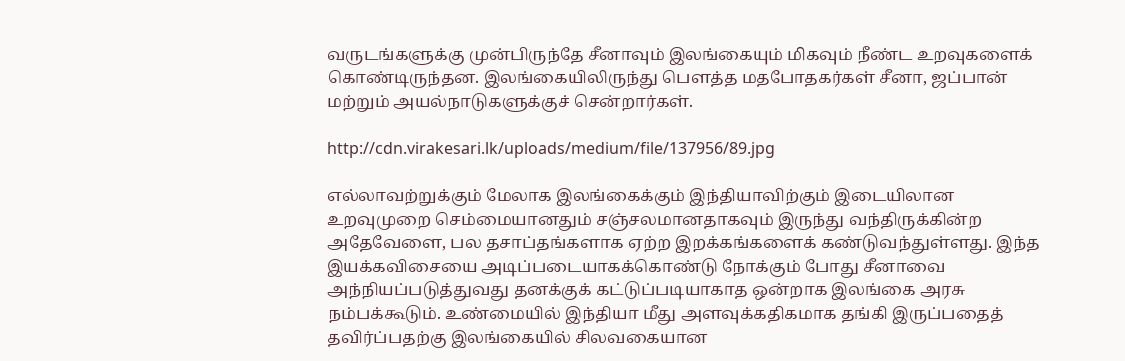வருடங்களுக்கு முன்பிருந்தே சீனாவும் இலங்கையும் மிகவும் நீண்ட உறவுகளைக் கொண்டிருந்தன. இலங்கையிலிருந்து பௌத்த மதபோதகர்கள் சீனா, ஜப்பான் மற்றும் அயல்நாடுகளுக்குச் சென்றார்கள்.

http://cdn.virakesari.lk/uploads/medium/file/137956/89.jpg

எல்லாவற்றுக்கும் மேலாக இலங்கைக்கும் இந்தியாவிற்கும் இடையிலான உறவுமுறை செம்மையானதும் சஞ்சலமானதாகவும் இருந்து வந்திருக்கின்ற அதேவேளை, பல தசாப்தங்களாக ஏற்ற இறக்கங்களைக் கண்டுவந்துள்ளது. இந்த இயக்கவிசையை அடிப்படையாகக்கொண்டு நோக்கும் போது சீனாவை அந்நியப்படுத்துவது தனக்குக் கட்டுப்படியாகாத ஒன்றாக இலங்கை அரசு நம்பக்கூடும். உண்மையில் இந்தியா மீது அளவுக்கதிகமாக தங்கி இருப்பதைத் தவிர்ப்பதற்கு இலங்கையில் சிலவகையான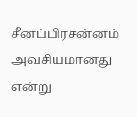சீனப்பிரசன்னம் அவசியமானது என்று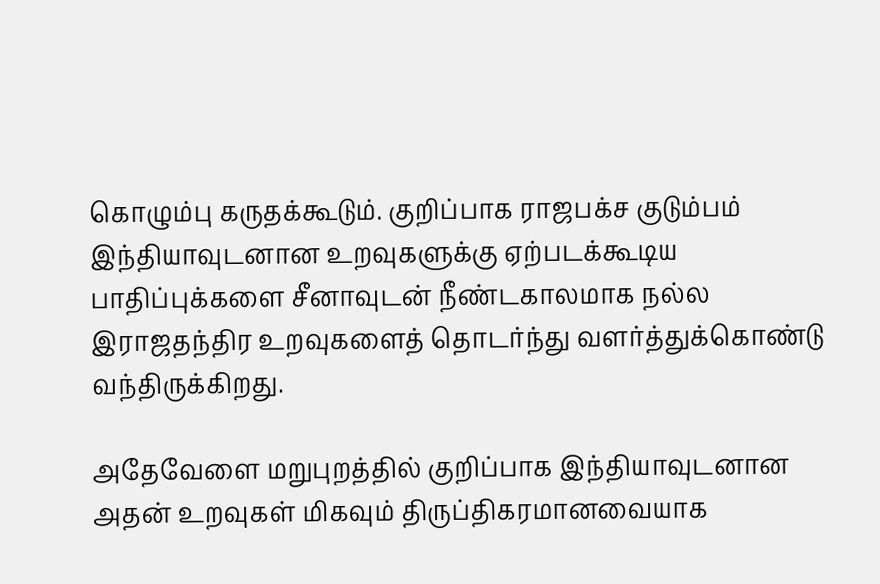கொழும்பு கருதக்கூடும். குறிப்பாக ராஜபக்ச குடும்பம் இந்தியாவுடனான உறவுகளுக்கு ஏற்படக்கூடிய பாதிப்புக்களை சீனாவுடன் நீண்டகாலமாக நல்ல இராஜதந்திர உறவுகளைத் தொடர்ந்து வளர்த்துக்கொண்டு வந்திருக்கிறது.

அதேவேளை மறுபுறத்தில் குறிப்பாக இந்தியாவுடனான அதன் உறவுகள் மிகவும் திருப்திகரமானவையாக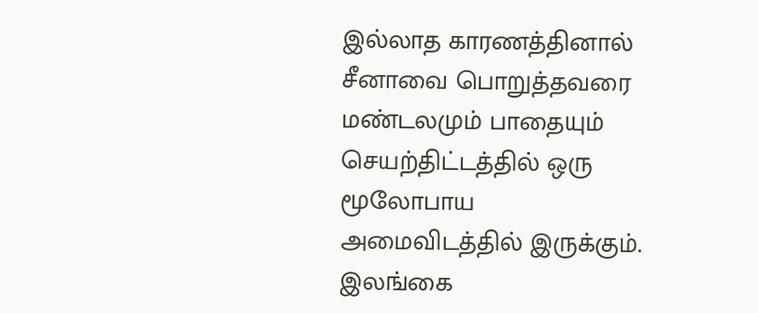இல்லாத காரணத்தினால் சீனாவை பொறுத்தவரை மண்டலமும் பாதையும் செயற்திட்டத்தில் ஒரு மூலோபாய அமைவிடத்தில் இருக்கும். இலங்கை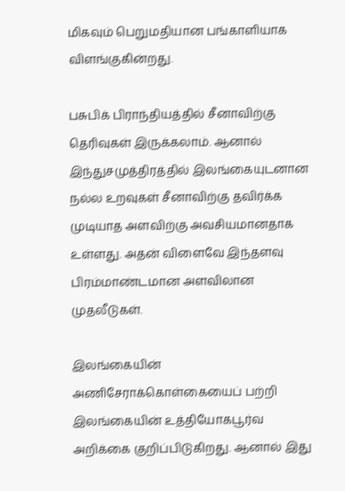மிகவும் பெறுமதியான பங்காளியாக விளங்குகின்றது.

பசுபிக் பிராந்தியத்தில் சீனாவிற்கு தெரிவுகள் இருக்கலாம். ஆனால் இந்துசமுத்திரத்தில் இலங்கையுடனான நல்ல உறவுகள் சீனாவிற்கு தவிர்க்க முடியாத அளவிற்கு அவசியமானதாக உள்ளது. அதன் விளைவே இந்தளவு பிரம்மாண்டமான அளவிலான முதலீடுகள்.

இலங்கையின் அணிசேராக்கொள்கையைப் பற்றி இலங்கையின் உத்தியோகபூர்வ அறிக்கை குறிப்பிடுகிறது. ஆனால் இது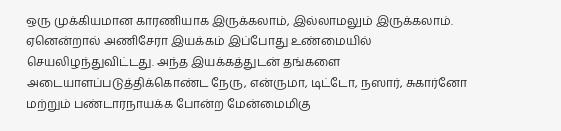ஒரு முக்கியமான காரணியாக இருக்கலாம், இல்லாமலும் இருக்கலாம். ஏனென்றால் அணிசேரா இயக்கம் இப்போது உண்மையில் செயலிழந்துவிட்டது. அந்த இயக்கத்துடன் தங்களை அடையாளப்படுத்திக்கொண்ட நேரு, என்ருமா, டிட்டோ, நஸார், சுகார்னோ மற்றும் பண்டாரநாயக்க போன்ற மேன்மைமிகு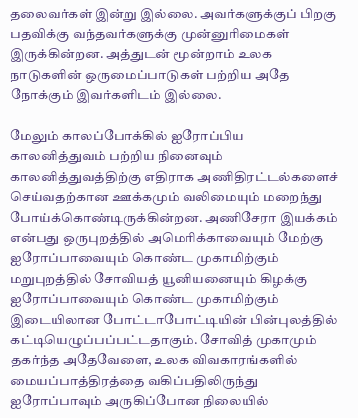தலைவர்கள் இன்று இல்லை. அவர்களுக்குப் பிறகு பதவிக்கு வந்தவர்களுக்கு முன்னுரிமைகள் இருக்கின்றன. அத்துடன் மூன்றாம் உலக நாடுகளின் ஒருமைப்பாடுகள் பற்றிய அதே நோக்கும் இவர்களிடம் இல்லை.

மேலும் காலப்போக்கில் ஐரோப்பிய காலனித்துவம் பற்றிய நினைவும் காலனித்துவத்திற்கு எதிராக அணிதிரட்டல்களைச் செய்வதற்கான ஊக்கமும் வலிமையும் மறைந்து போய்க்கொண்டிருக்கின்றன. அணிசேரா இயக்கம் என்பது ஒருபுறத்தில் அமெரிக்காவையும் மேற்கு ஐரோப்பாவையும் கொண்ட முகாமிற்கும் மறுபுறத்தில் சோவியத் யூனியனையும் கிழக்கு ஐரோப்பாவையும் கொண்ட முகாமிற்கும் இடையிலான போட்டாபோட்டியின் பின்புலத்தில் கட்டியெழுப்பப்பட்டதாகும். சோவித் முகாமும் தகர்ந்த அதேவேளை, உலக விவகாரங்களில் மையப்பாத்திரத்தை வகிப்பதிலிருந்து ஐரோப்பாவும் அருகிப்போன நிலையில்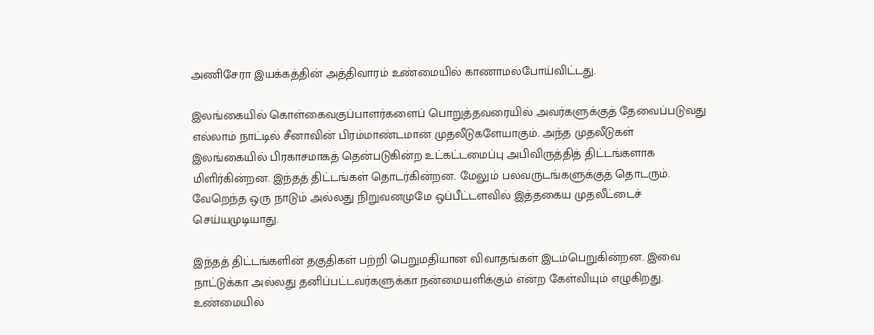அணிசேரா இயக்கத்தின் அத்திவாரம் உண்மையில் காணாமல்போய்விட்டது.

இலங்கையில் கொள்கைவகுப்பாளர்களைப் பொறுத்தவரையில் அவர்களுக்குத் தேவைப்படுவது எல்லாம் நாட்டில் சீனாவின் பிரம்மாண்டமான முதலீடுகளேயாகும். அந்த முதலீடுகள் இலங்கையில் பிரகாசமாகத் தென்படுகின்ற உட்கட்டமைப்பு அபிவிருத்தித் திட்டங்களாக மிளிர்கின்றன. இந்தத் திட்டங்கள் தொடர்கின்றன. மேலும் பலவருடங்களுக்குத் தொடரும். வேறெந்த ஒரு நாடும் அல்லது நிறுவனமுமே ஒப்பீட்டளவில் இத்தகைய முதலீட்டைச் செய்யமுடியாது.

இந்தத் திட்டங்களின் தகுதிகள் பற்றி பெறுமதியான விவாதங்கள் இடம்பெறுகின்றன. இவை நாட்டுக்கா அல்லது தனிப்பட்டவர்களுக்கா நன்மையளிக்கும் என்ற கேள்வியும் எழுகிறது. உண்மையில்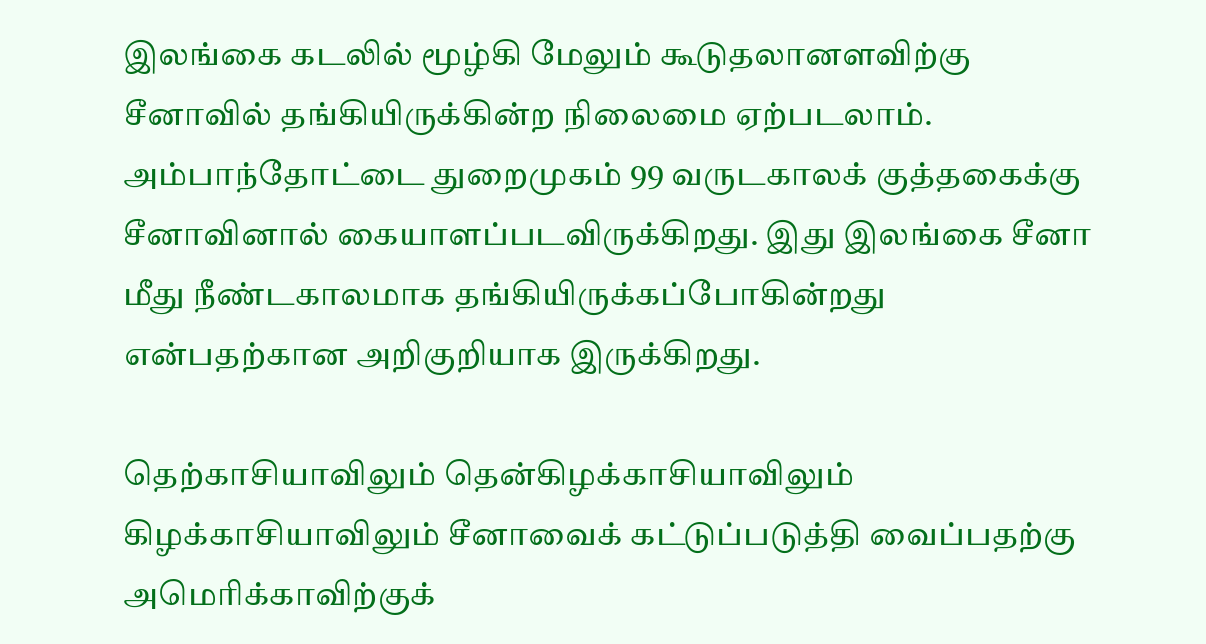இலங்கை கடலில் மூழ்கி மேலும் கூடுதலானளவிற்கு சீனாவில் தங்கியிருக்கின்ற நிலைமை ஏற்படலாம். அம்பாந்தோட்டை துறைமுகம் 99 வருடகாலக் குத்தகைக்கு சீனாவினால் கையாளப்படவிருக்கிறது. இது இலங்கை சீனா மீது நீண்டகாலமாக தங்கியிருக்கப்போகின்றது என்பதற்கான அறிகுறியாக இருக்கிறது.

தெற்காசியாவிலும் தென்கிழக்காசியாவிலும் கிழக்காசியாவிலும் சீனாவைக் கட்டுப்படுத்தி வைப்பதற்கு அமெரிக்காவிற்குக்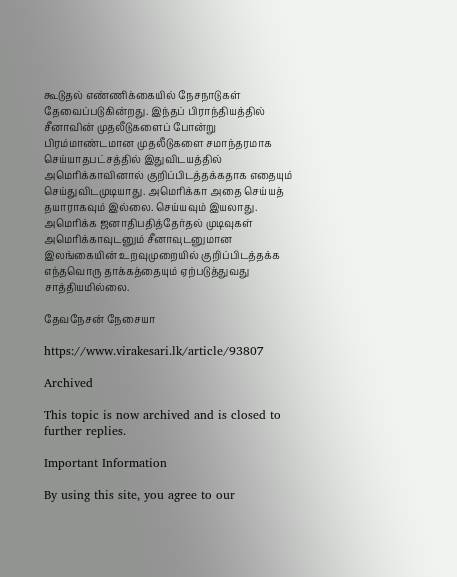கூடுதல் எண்ணிக்கையில் நேசநாடுகள் தேவைப்படுகின்றது. இந்தப் பிராந்தியத்தில் சீனாவின் முதலீடுகளைப் போன்று பிரம்மாண்டமான முதலீடுகளை சமாந்தரமாக செய்யாதபட்சத்தில் இதுவிடயத்தில் அமெரிக்காவினால் குறிப்பிடத்தக்கதாக எதையும் செய்துவிடமுடியாது. அமெரிக்கா அதை செய்யத் தயாராகவும் இல்லை. செய்யவும் இயலாது. அமெரிக்க ஜனாதிபதித்தேர்தல் முடிவுகள் அமெரிக்காவுடனும் சீனாவுடனுமான இலங்கையின் உறவுமுறையில் குறிப்பிடத்தக்க எந்தவொரு தாக்கத்தையும் ஏற்படுத்துவது சாத்தியமில்லை.

தேவநேசன் நேசையா

https://www.virakesari.lk/article/93807

Archived

This topic is now archived and is closed to further replies.

Important Information

By using this site, you agree to our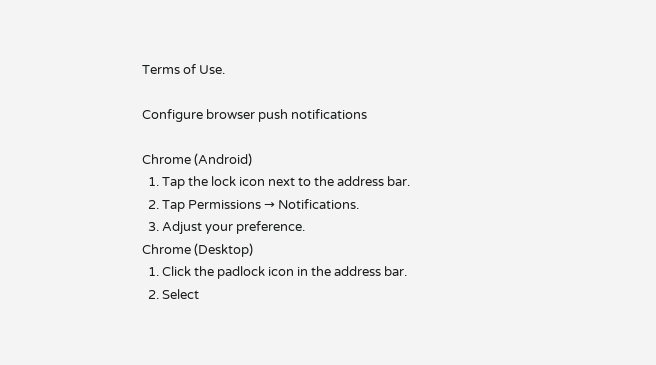Terms of Use.

Configure browser push notifications

Chrome (Android)
  1. Tap the lock icon next to the address bar.
  2. Tap Permissions → Notifications.
  3. Adjust your preference.
Chrome (Desktop)
  1. Click the padlock icon in the address bar.
  2. Select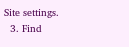Site settings.
  3. Find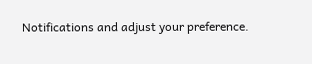Notifications and adjust your preference.